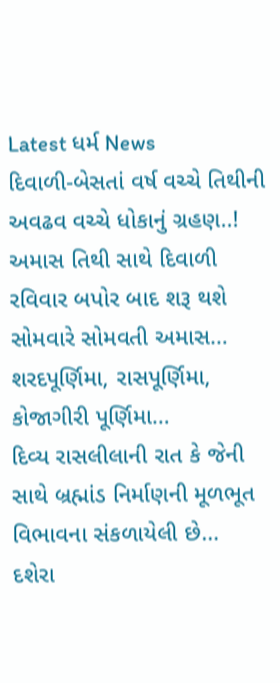Latest ધર્મ News
દિવાળી-બેસતાં વર્ષ વચ્ચે તિથીની અવઢવ વચ્ચે ધોકાનું ગ્રહણ..!
અમાસ તિથી સાથે દિવાળી રવિવાર બપોર બાદ શરૂ થશે સોમવારે સોમવતી અમાસ…
શરદપૂર્ણિમા, રાસપૂર્ણિમા, કોજાગીરી પૂર્ણિમા…
દિવ્ય રાસલીલાની રાત કે જેની સાથે બ્રહ્માંડ નિર્માણની મૂળભૂત વિભાવના સંકળાયેલી છે…
દશેરા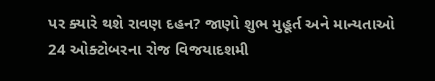પર ક્યારે થશે રાવણ દહન? જાણો શુભ મુહૂર્ત અને માન્યતાઓ
24 ઓક્ટોબરના રોજ વિજયાદશમી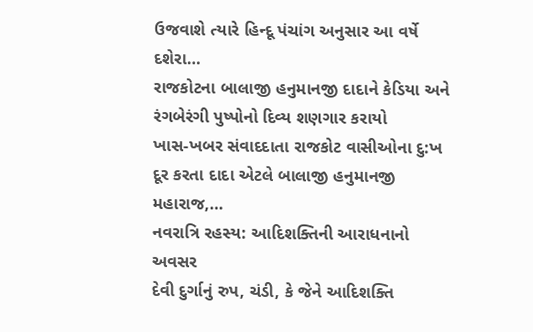ઉજવાશે ત્યારે હિન્દૂ પંચાંગ અનુસાર આ વર્ષે દશેરા…
રાજકોટના બાલાજી હનુમાનજી દાદાને કેડિયા અને રંગબેરંગી પુષ્પોનો દિવ્ય શણગાર કરાયો
ખાસ-ખબર સંવાદદાતા રાજકોટ વાસીઓના દુ:ખ દૂર કરતા દાદા એટલે બાલાજી હનુમાનજી મહારાજ,…
નવરાત્રિ રહસ્ય: આદિશક્તિની આરાધનાનો અવસર
દેવી દુર્ગાનું રુપ, ચંડી, કે જેને આદિશક્તિ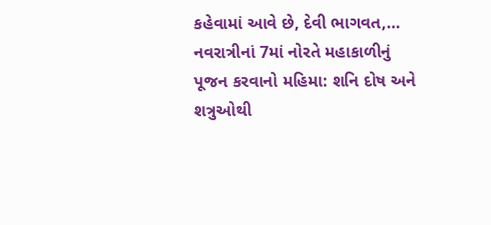કહેવામાં આવે છે, દેવી ભાગવત,…
નવરાત્રીનાં 7માં નોરતે મહાકાળીનું પૂજન કરવાનો મહિમા: શનિ દોષ અને શત્રુઓથી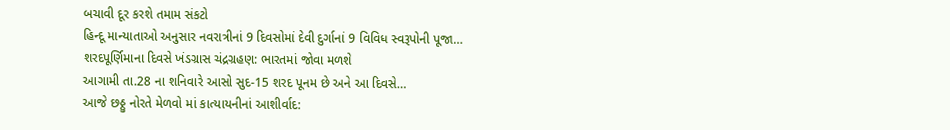બચાવી દૂર કરશે તમામ સંકટો
હિન્દૂ માન્યાતાઓ અનુસાર નવરાત્રીનાં 9 દિવસોમાં દેવી દુર્ગાનાં 9 વિવિધ સ્વરૂપોની પૂજા…
શરદપૂર્ણિમાના દિવસે ખંડગ્રાસ ચંદ્રગ્રહણ: ભારતમાં જોવા મળશે
આગામી તા.28 ના શનિવારે આસો સુદ-15 શરદ પૂનમ છે અને આ દિવસે…
આજે છઠ્ઠુ નોરતે મેળવો માં કાત્યાયનીનાં આશીર્વાદ: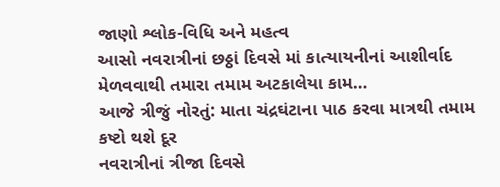જાણો શ્લોક-વિધિ અને મહત્વ
આસો નવરાત્રીનાં છઠ્ઠાં દિવસે માં કાત્યાયનીનાં આશીર્વાદ મેળવવાથી તમારા તમામ અટકાલેયા કામ…
આજે ત્રીજું નોરતું: માતા ચંદ્રઘંટાના પાઠ કરવા માત્રથી તમામ કષ્ટો થશે દૂર
નવરાત્રીનાં ત્રીજા દિવસે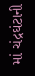માં ચંદ્રઘંટાની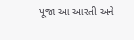પૂજા આ આરતી અને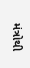મંત્રોથી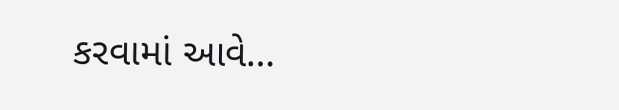કરવામાં આવે…